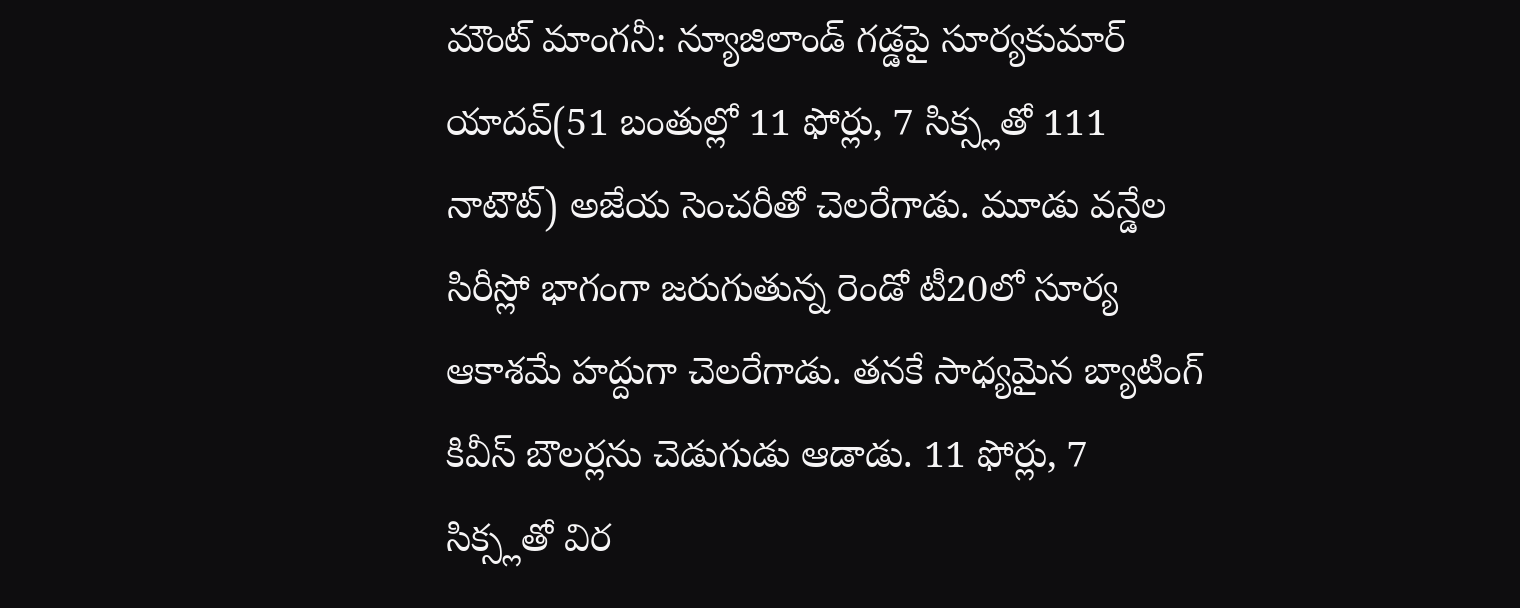మౌంట్ మాంగనీ: న్యూజిలాండ్ గడ్డపై సూర్యకుమార్ యాదవ్(51 బంతుల్లో 11 ఫోర్లు, 7 సిక్స్లతో 111 నాటౌట్) అజేయ సెంచరీతో చెలరేగాడు. మూడు వన్డేల సిరీస్లో భాగంగా జరుగుతున్న రెండో టీ20లో సూర్య ఆకాశమే హద్దుగా చెలరేగాడు. తనకే సాధ్యమైన బ్యాటింగ్ కివీస్ బౌలర్లను చెడుగుడు ఆడాడు. 11 ఫోర్లు, 7 సిక్స్లతో విర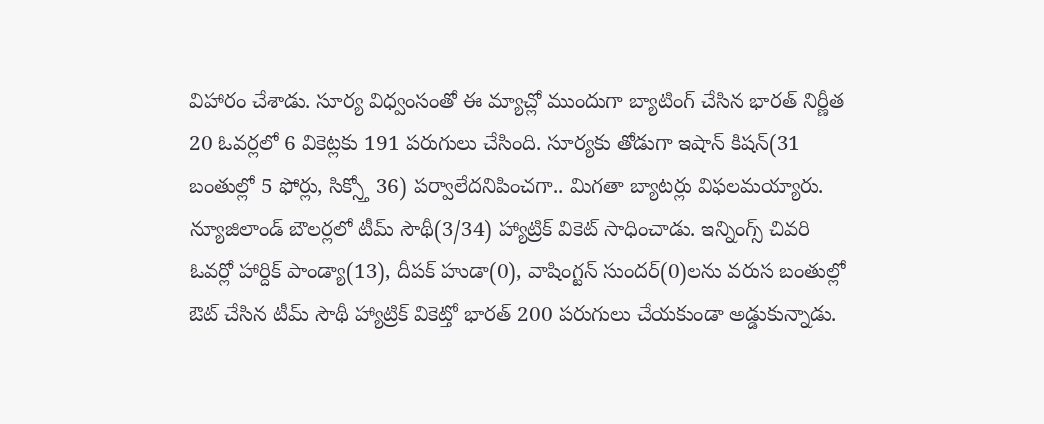విహారం చేశాడు. సూర్య విధ్వంసంతో ఈ మ్యాచ్లో ముందుగా బ్యాటింగ్ చేసిన భారత్ నిర్ణీత 20 ఓవర్లలో 6 వికెట్లకు 191 పరుగులు చేసింది. సూర్యకు తోడుగా ఇషాన్ కిషన్(31 బంతుల్లో 5 ఫోర్లు, సిక్స్తో 36) పర్వాలేదనిపించగా.. మిగతా బ్యాటర్లు విఫలమయ్యారు.
న్యూజిలాండ్ బౌలర్లలో టీమ్ సౌథీ(3/34) హ్యాట్రిక్ వికెట్ సాధించాడు. ఇన్నింగ్స్ చివరి ఓవర్లో హార్దిక్ పాండ్యా(13), దీపక్ హుడా(0), వాషింగ్టన్ సుందర్(0)లను వరుస బంతుల్లో ఔట్ చేసిన టీమ్ సౌథీ హ్యాట్రిక్ వికెట్తో భారత్ 200 పరుగులు చేయకుండా అడ్డుకున్నాడు.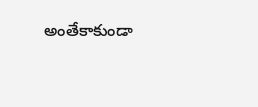అంతేకాకుండా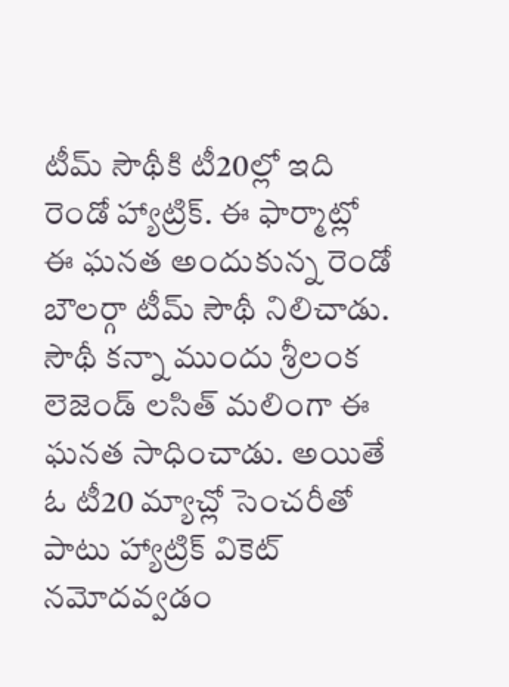టీమ్ సౌథీకి టీ20ల్లో ఇది రెండో హ్యాట్రిక్. ఈ ఫార్మాట్లో ఈ ఘనత అందుకున్న రెండో బౌలర్గా టీమ్ సౌథీ నిలిచాడు. సౌథీ కన్నా ముందు శ్రీలంక లెజెండ్ లసిత్ మలింగా ఈ ఘనత సాధించాడు. అయితే ఓ టీ20 మ్యాచ్లో సెంచరీతో పాటు హ్యాట్రిక్ వికెట్ నమోదవ్వడం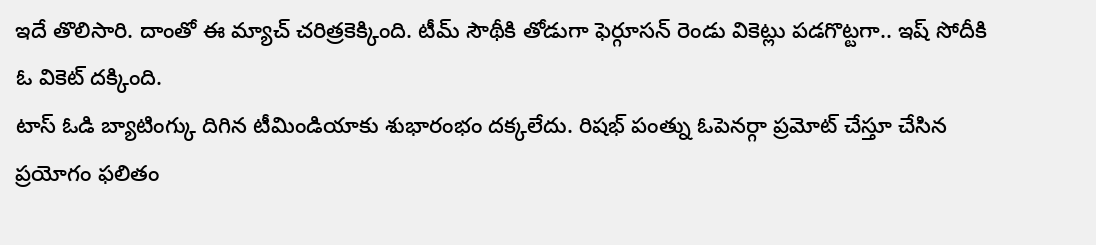ఇదే తొలిసారి. దాంతో ఈ మ్యాచ్ చరిత్రకెక్కింది. టీమ్ సౌథీకి తోడుగా ఫెర్గూసన్ రెండు వికెట్లు పడగొట్టగా.. ఇష్ సోదీకి ఓ వికెట్ దక్కింది.
టాస్ ఓడి బ్యాటింగ్కు దిగిన టీమిండియాకు శుభారంభం దక్కలేదు. రిషభ్ పంత్ను ఓపెనర్గా ప్రమోట్ చేస్తూ చేసిన ప్రయోగం ఫలితం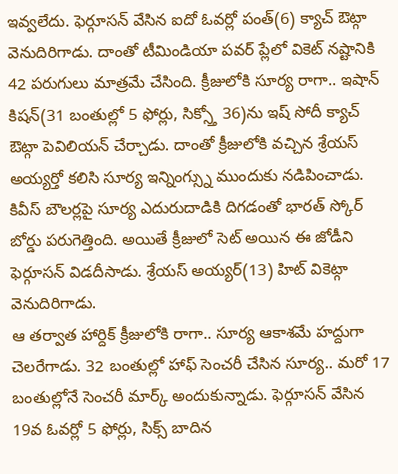ఇవ్వలేదు. ఫెర్గూసన్ వేసిన ఐదో ఓవర్లో పంత్(6) క్యాచ్ ఔట్గా వెనుదిరిగాడు. దాంతో టీమిండియా పవర్ ప్లేలో వికెట్ నష్టానికి 42 పరుగులు మాత్రమే చేసింది. క్రీజులోకి సూర్య రాగా.. ఇషాన్ కిషన్(31 బంతుల్లో 5 ఫోర్లు, సిక్స్తో 36)ను ఇష్ సోదీ క్యాచ్ ఔట్గా పెవిలియన్ చేర్చాడు. దాంతో క్రీజులోకి వచ్చిన శ్రేయస్ అయ్యర్తో కలిసి సూర్య ఇన్నింగ్స్ను ముందుకు నడిపించాడు. కివీస్ బౌలర్లపై సూర్య ఎదురుదాడికి దిగడంతో భారత్ స్కోర్ బోర్డు పరుగెత్తింది. అయితే క్రీజులో సెట్ అయిన ఈ జోడీని ఫెర్గూసన్ విడదీసాడు. శ్రేయస్ అయ్యర్(13) హిట్ వికెట్గా వెనుదిరిగాడు.
ఆ తర్వాత హార్దిక్ క్రీజులోకి రాగా.. సూర్య ఆకాశమే హద్దుగా చెలరేగాడు. 32 బంతుల్లో హాఫ్ సెంచరీ చేసిన సూర్య.. మరో 17 బంతుల్లోనే సెంచరీ మార్క్ అందుకున్నాడు. ఫెర్గూసన్ వేసిన 19వ ఓవర్లో 5 ఫోర్లు, సిక్స్ బాదిన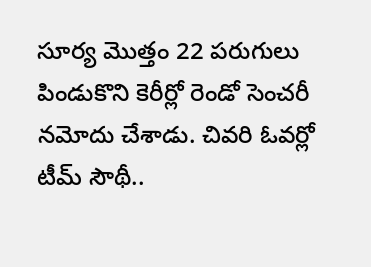సూర్య మొత్తం 22 పరుగులు పిండుకొని కెరీర్లో రెండో సెంచరీ నమోదు చేశాడు. చివరి ఓవర్లో టీమ్ సౌథీ..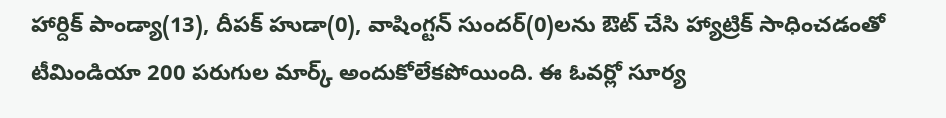హార్దిక్ పాండ్యా(13), దీపక్ హుడా(0), వాషింగ్టన్ సుందర్(0)లను ఔట్ చేసి హ్యాట్రిక్ సాధించడంతో టీమిండియా 200 పరుగుల మార్క్ అందుకోలేకపోయింది. ఈ ఓవర్లో సూర్య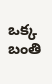ఒక్క బంతి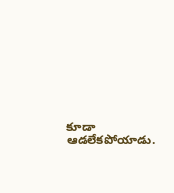కూడా ఆడలేకపోయాడు.